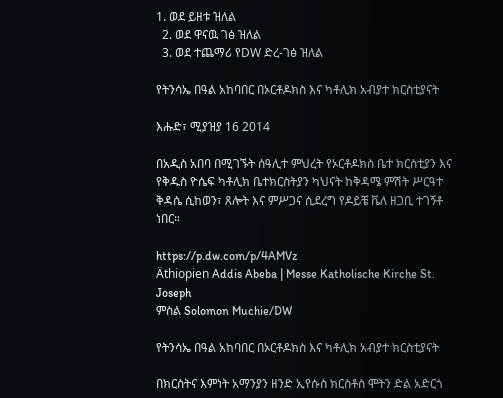1. ወደ ይዘቱ ዝለል
  2. ወደ ዋናዉ ገፅ ዝለል
  3. ወደ ተጨማሪ የDW ድረ-ገፅ ዝለል

የትንሳኤ በዓል አከባበር በኦርቶዶክስ እና ካቶሊክ አብያተ ክርስቲያናት

እሑድ፣ ሚያዝያ 16 2014

በአዲስ አበባ በሚገኙት ሰዓሊተ ምህረት የኦርቶዶክስ ቤተ ክርስቲያን እና የቅዱስ ዮሴፍ ካቶሊክ ቤተክርስትያን ካህናት ከቅዳሜ ምሽት ሥርዓተ ቅዳሴ ሲከወን፣ ጸሎት እና ምሥጋና ሲደረግ የዶይቼ ቬለ ዘጋቢ ተገኝቶ ነበር።

https://p.dw.com/p/4AMVz
Äthiopien Addis Abeba | Messe Katholische Kirche St. Joseph
ምስል Solomon Muchie/DW

የትንሳኤ በዓል አከባበር በኦርቶዶክስ እና ካቶሊክ አብያተ ክርስቲያናት

በክርስትና እምነት አማንያን ዘንድ ኢየሱስ ክርስቶስ ሞትን ድል አድርጎ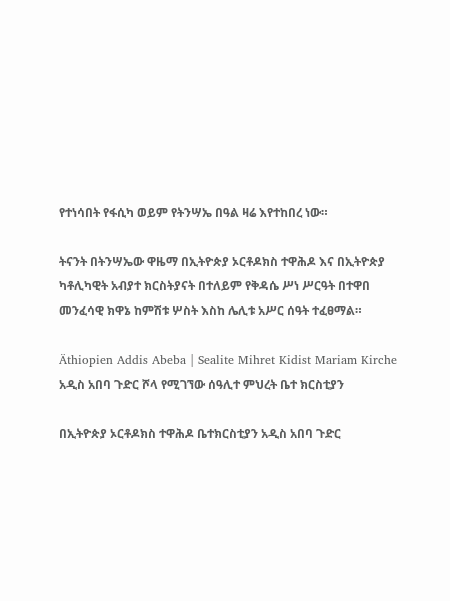የተነሳበት የፋሲካ ወይም የትንሣኤ በዓል ዛሬ እየተከበረ ነው።

ትናንት በትንሣኤው ዋዜማ በኢትዮጵያ ኦርቶዶክስ ተዋሕዶ እና በኢትዮጵያ ካቶሊካዊት አብያተ ክርስትያናት በተለይም የቅዳሴ ሥነ ሥርዓት በተዋበ መንፈሳዊ ክዋኔ ከምሽቱ ሦስት እስከ ሌሊቱ አሥር ሰዓት ተፈፀማል።

Äthiopien Addis Abeba | Sealite Mihret Kidist Mariam Kirche
አዲስ አበባ ጉድር ሾላ የሚገኘው ሰዓሊተ ምህረት ቤተ ክርስቲያን

በኢትዮጵያ ኦርቶዶክስ ተዋሕዶ ቤተክርስቲያን አዲስ አበባ ጉድር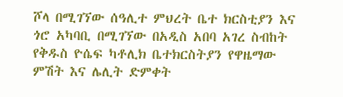ሾላ በሚገኘው ሰዓሊተ ምህረት ቤተ ክርስቲያን እና ጎሮ አካባቢ በሚገኘው በአዲስ አበባ አገረ ስብከት የቅዱስ ዮሴፍ ካቶሊክ ቤተክርስትያን የዋዜማው ምሽት እና ሌሊት ድምቀት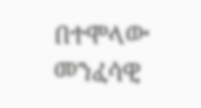በተሞላው መንፈሳዊ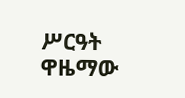ሥርዓት ዋዜማው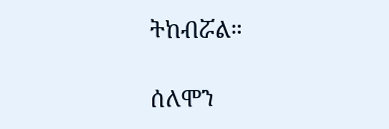ትከብሯል።

ሰለሞን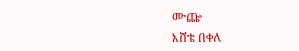ሙጬ
እሸቴ በቀለ